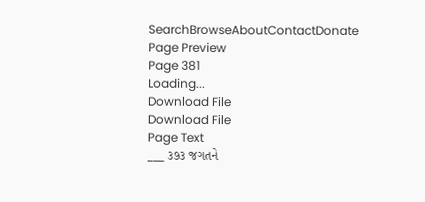SearchBrowseAboutContactDonate
Page Preview
Page 381
Loading...
Download File
Download File
Page Text
___ ૩૭૩ જગતને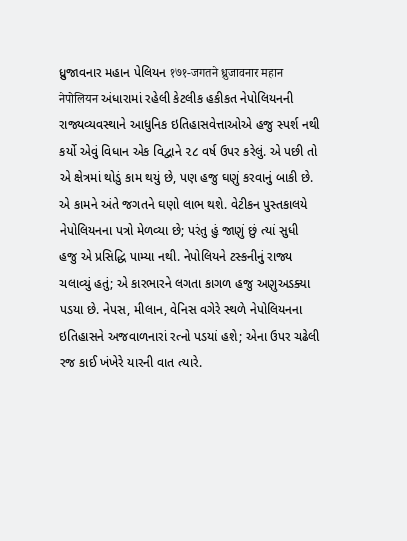ધ્રુજાવનાર મહાન પેલિયન १७१-जगतने ध्रुजावनार महान नेपोलियन અંધારામાં રહેલી કેટલીક હકીકત નેપોલિયનની રાજ્યવ્યવસ્થાને આધુનિક ઇતિહાસવેત્તાઓએ હજુ સ્પર્શ નથી કર્યો એવું વિધાન એક વિદ્વાને ૨૮ વર્ષ ઉપર કરેલું. એ પછી તો એ ક્ષેત્રમાં થોડું કામ થયું છે, પણ હજુ ઘણું કરવાનું બાકી છે. એ કામને અંતે જગતને ઘણો લાભ થશે. વેટીકન પુસ્તકાલયે નેપોલિયનના પત્રો મેળવ્યા છે; પરંતુ હું જાણું છું ત્યાં સુધી હજુ એ પ્રસિદ્ધિ પામ્યા નથી. નેપોલિયને ટસ્કનીનું રાજ્ય ચલાવ્યું હતું; એ કારભારને લગતા કાગળ હજુ અણુઅડક્યા પડયા છે. નેપસ, મીલાન, વેનિસ વગેરે સ્થળે નેપોલિયનના ઇતિહાસને અજવાળનારાં રત્નો પડયાં હશે; એના ઉપર ચઢેલી રજ કાઈ ખંખેરે યારની વાત ત્યારે.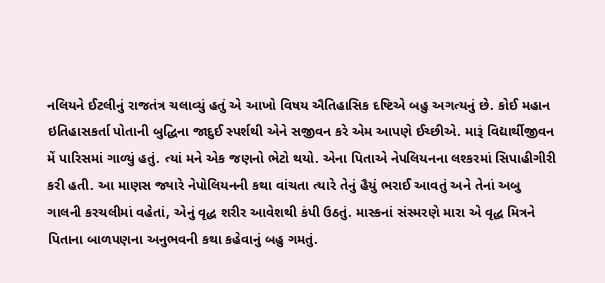નલિયને ઈટલીનું રાજતંત્ર ચલાવ્યું હતું એ આખો વિષય ઐતિહાસિક દષ્ટિએ બહુ અગત્યનું છે. કોઈ મહાન ઇતિહાસકર્તા પોતાની બુદ્ધિના જાદુઈ સ્પર્શથી એને સજીવન કરે એમ આપણે ઈચ્છીએ. મારૂં વિદ્યાર્થીજીવન મેં પારિસમાં ગાળ્યું હતું. ત્યાં મને એક જણનો ભેટો થયો. એના પિતાએ નેપલિયનના લશ્કરમાં સિપાહીગીરી કરી હતી. આ માણસ જ્યારે નેપોલિયનની કથા વાંચતા ત્યારે તેનું હૈયું ભરાઈ આવતું અને તેનાં અબુ ગાલની કરચલીમાં વહેતાં, એનું વૃદ્ધ શરીર આવેશથી કંપી ઉઠતું. માસ્કનાં સંસ્મરણે મારા એ વૃદ્ધ મિત્રને પિતાના બાળપણના અનુભવની કથા કહેવાનું બહુ ગમતું.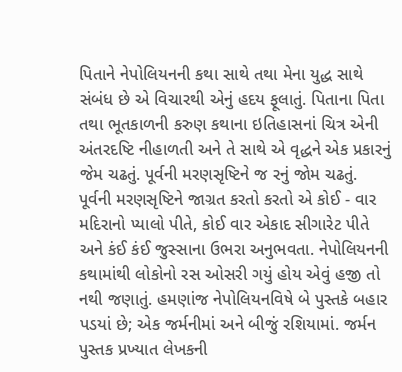પિતાને નેપોલિયનની કથા સાથે તથા મેના યુદ્ધ સાથે સંબંધ છે એ વિચારથી એનું હદય ફૂલાતું. પિતાના પિતા તથા ભૂતકાળની કરુણ કથાના ઇતિહાસનાં ચિત્ર એની અંતરદષ્ટિ નીહાળતી અને તે સાથે એ વૃદ્ધને એક પ્રકારનું જેમ ચઢતું. પૂર્વની મરણસૃષ્ટિને જ રનું જોમ ચઢતું. પૂર્વની મરણસૃષ્ટિને જાગ્રત કરતો કરતો એ કોઈ - વાર મદિરાનો પ્યાલો પીતે, કોઈ વાર એકાદ સીગારેટ પીતે અને કંઈ કંઈ જુસ્સાના ઉભરા અનુભવતા. નેપોલિયનની કથામાંથી લોકોનો રસ ઓસરી ગયું હોય એવું હજી તો નથી જણાતું. હમણાંજ નેપોલિયનવિષે બે પુસ્તકે બહાર પડયાં છે; એક જર્મનીમાં અને બીજું રશિયામાં. જર્મન પુસ્તક પ્રખ્યાત લેખકની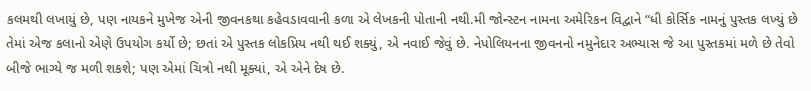કલમથી લખાયું છે, પણ નાયકને મુખેજ એની જીવનકથા કહેવડાવવાની કળા એ લેખકની પોતાની નથી.મી જોન્સ્ટન નામના અમેરિકન વિદ્વાને “ધી કોર્સિક નામનું પુસ્તક લખ્યું છે તેમાં એજ કલાનો એણે ઉપયોગ કર્યો છે; છતાં એ પુસ્તક લોકપ્રિય નથી થઈ શક્યું, એ નવાઈ જેવું છે. નેપોલિયનના જીવનનો નમુનેદાર અભ્યાસ જે આ પુસ્તકમાં મળે છે તેવો બીજે ભાગ્યે જ મળી શકશે; પણ એમાં ચિત્રો નથી મૂક્યાં, એ એને દેષ છે.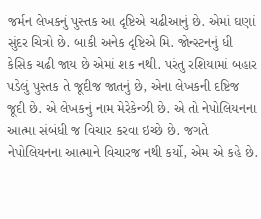જર્મન લેખકનું પુસ્તક આ દૃષ્ટિએ ચઢીઆનું છે. એમાં ઘણાં સુંદર ચિત્રો છે. બાકી અનેક દૃષ્ટિએ મિ. જોન્સ્ટનનું ધી કેસિક ચઢી જાય છે એમાં શક નથી. પરંતુ રશિયામાં બહાર પડેલું પુસ્તક તે જૂદીજ જાતનું છે, એના લેખકની દષ્ટિજ જૂદી છે. એ લેખકનું નામ મેરેકેન્ઝી છે. એ તો નેપોલિયનના આત્મા સંબંધી જ વિચાર કરવા ઇચ્છે છે. જગતે નેપોલિયનના આત્માને વિચારજ નથી કર્યો, એમ એ કહે છે.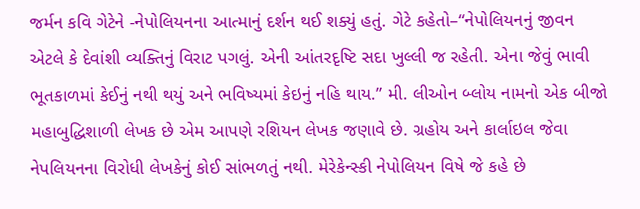જર્મન કવિ ગેટેને -નેપોલિયનના આત્માનું દર્શન થઈ શક્યું હતું. ગેટે કહેતો–“નેપોલિયનનું જીવન એટલે કે દેવાંશી વ્યક્તિનું વિરાટ પગલું. એની આંતરદૃષ્ટિ સદા ખુલ્લી જ રહેતી. એના જેવું ભાવી ભૂતકાળમાં કેઈનું નથી થયું અને ભવિષ્યમાં કેઇનું નહિ થાય.” મી. લીઓન બ્લોય નામનો એક બીજો મહાબુદ્ધિશાળી લેખક છે એમ આપણે રશિયન લેખક જણાવે છે. ગ્રહોય અને કાર્લાઇલ જેવા નેપલિયનના વિરોધી લેખકેનું કોઈ સાંભળતું નથી. મેરેકેન્સ્કી નેપોલિયન વિષે જે કહે છે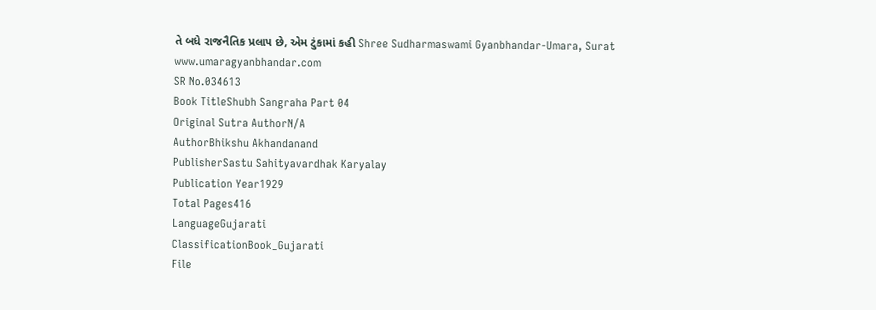તે બધે રાજનૈતિક પ્રલા૫ છે, એમ ટુંકામાં કહી Shree Sudharmaswami Gyanbhandar-Umara, Surat www.umaragyanbhandar.com
SR No.034613
Book TitleShubh Sangraha Part 04
Original Sutra AuthorN/A
AuthorBhikshu Akhandanand
PublisherSastu Sahityavardhak Karyalay
Publication Year1929
Total Pages416
LanguageGujarati
ClassificationBook_Gujarati
File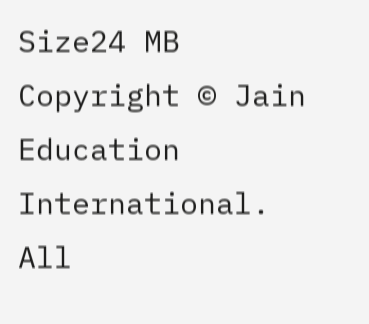Size24 MB
Copyright © Jain Education International. All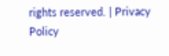rights reserved. | Privacy Policy